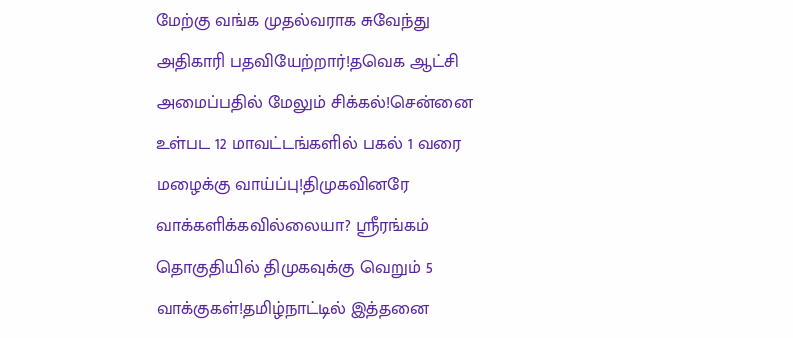மேற்கு வங்க முதல்வராக சுவேந்து அதிகாரி பதவியேற்றார்!தவெக ஆட்சி அமைப்பதில் மேலும் சிக்கல்!சென்னை உள்பட 12 மாவட்டங்களில் பகல் 1 வரை மழைக்கு வாய்ப்பு!திமுகவினரே வாக்களிக்கவில்லையா? ஸ்ரீரங்கம் தொகுதியில் திமுகவுக்கு வெறும் 5 வாக்குகள்!தமிழ்நாட்டில் இத்தனை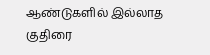ஆண்டுகளில் இல்லாத குதிரை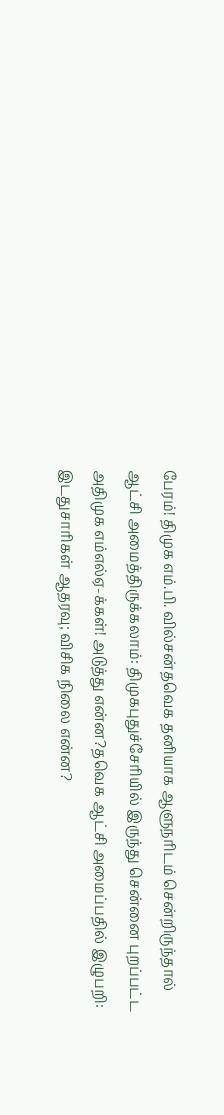பேரம்! திமுக எம்.பி. வில்சன்தவெக தனியாக ஆளுநரிடம் சென்றிருந்தால் ஆட்சி அமைத்திருக்கலாம்: திமுகபுதுச்சேரியில் இருந்து சென்னை புறப்பட்ட அதிமுக எம்எல்ஏ-க்கள்! அடுத்து என்ன?தவெக ஆட்சி அமைப்பதில் இழுபறி: இடதுசாரிகள் ஆதரவு; விசிக நிலை என்ன?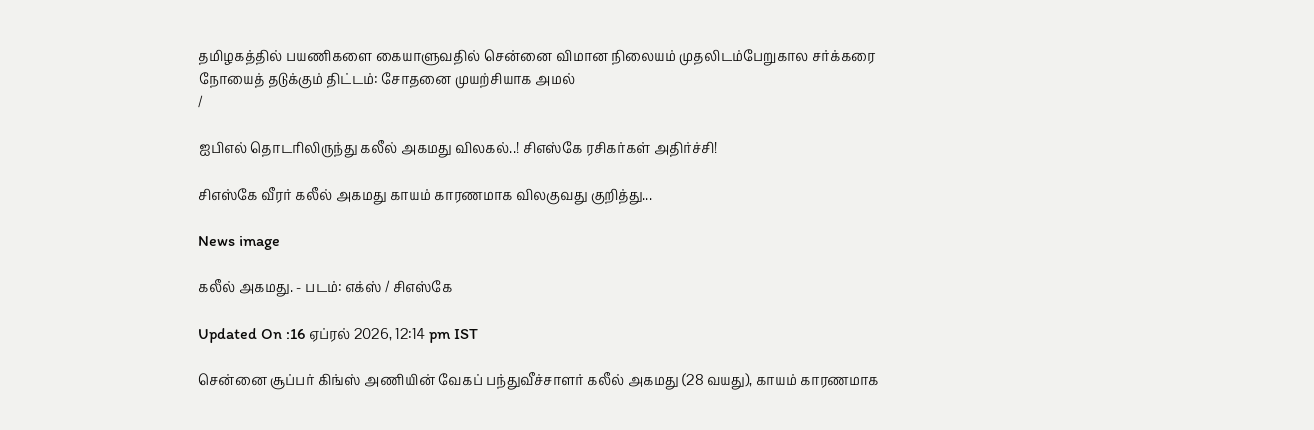தமிழகத்தில் பயணிகளை கையாளுவதில் சென்னை விமான நிலையம் முதலிடம்பேறுகால சர்க்கரை நோயைத் தடுக்கும் திட்டம்: சோதனை முயற்சியாக அமல்
/

ஐபிஎல் தொடரிலிருந்து கலீல் அகமது விலகல்..! சிஎஸ்கே ரசிகர்கள் அதிர்ச்சி!

சிஎஸ்கே வீரர் கலீல் அகமது காயம் காரணமாக விலகுவது குறித்து...

News image

கலீல் அகமது. - படம்: எக்ஸ் / சிஎஸ்கே

Updated On :16 ஏப்ரல் 2026, 12:14 pm IST

சென்னை சூப்பர் கிங்ஸ் அணியின் வேகப் பந்துவீச்சாளர் கலீல் அகமது (28 வயது), காயம் காரணமாக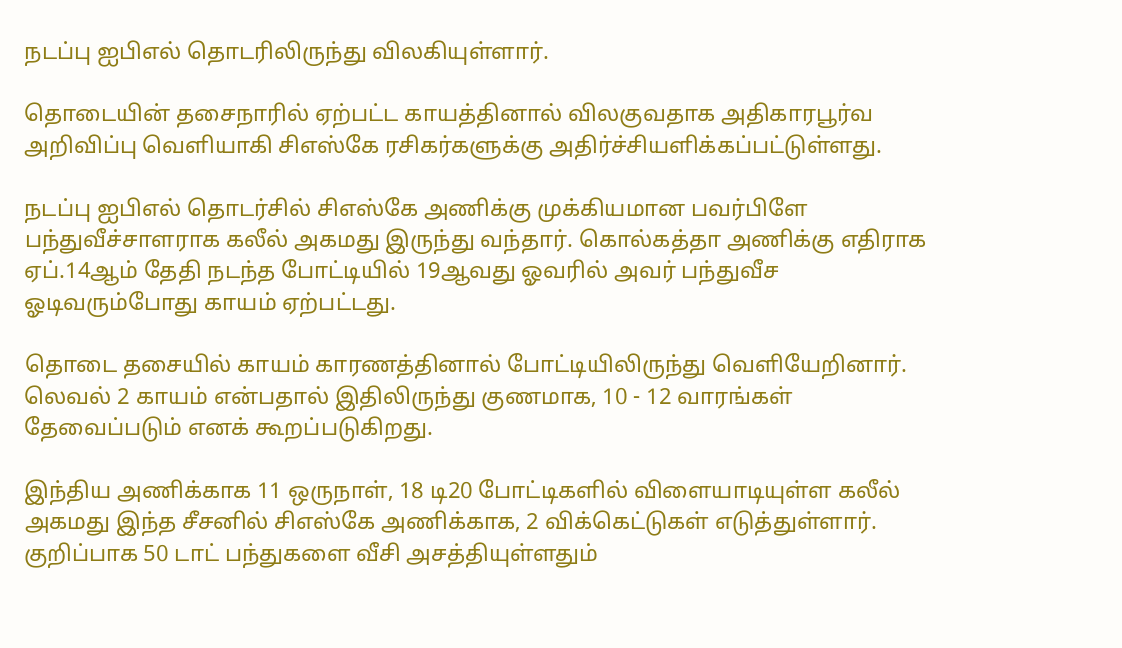நடப்பு ஐபிஎல் தொடரிலிருந்து விலகியுள்ளார்.

தொடையின் தசைநாரில் ஏற்பட்ட காயத்தினால் விலகுவதாக அதிகாரபூர்வ அறிவிப்பு வெளியாகி சிஎஸ்கே ரசிகர்களுக்கு அதிர்ச்சியளிக்கப்பட்டுள்ளது.

நடப்பு ஐபிஎல் தொடர்சில் சிஎஸ்கே அணிக்கு முக்கியமான பவர்பிளே பந்துவீச்சாளராக கலீல் அகமது இருந்து வந்தார். கொல்கத்தா அணிக்கு எதிராக ஏப்.14ஆம் தேதி நடந்த போட்டியில் 19ஆவது ஓவரில் அவர் பந்துவீச ஓடிவரும்போது காயம் ஏற்பட்டது.

தொடை தசையில் காயம் காரணத்தினால் போட்டியிலிருந்து வெளியேறினார். லெவல் 2 காயம் என்பதால் இதிலிருந்து குணமாக, 10 - 12 வாரங்கள் தேவைப்படும் எனக் கூறப்படுகிறது.

இந்திய அணிக்காக 11 ஒருநாள், 18 டி20 போட்டிகளில் விளையாடியுள்ள கலீல் அகமது இந்த சீசனில் சிஎஸ்கே அணிக்காக, 2 விக்கெட்டுகள் எடுத்துள்ளார். குறிப்பாக 50 டாட் பந்துகளை வீசி அசத்தியுள்ளதும்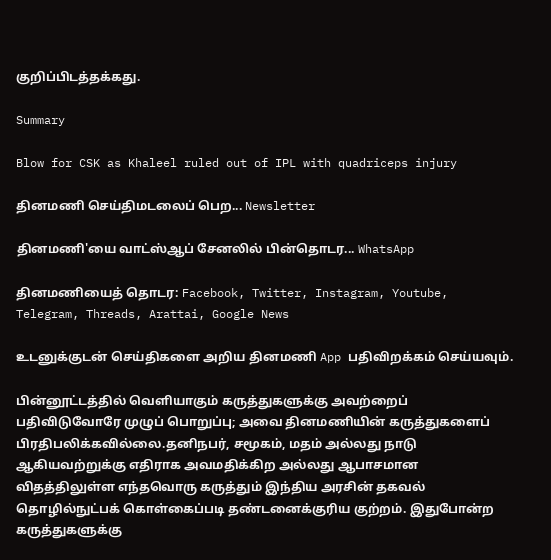குறிப்பிடத்தக்கது.

Summary

Blow for CSK as Khaleel ruled out of IPL with quadriceps injury

தினமணி செய்திமடலைப் பெற... Newsletter

தினமணி'யை வாட்ஸ்ஆப் சேனலில் பின்தொடர... WhatsApp

தினமணியைத் தொடர: Facebook, Twitter, Instagram, Youtube, Telegram, Threads, Arattai, Google News

உடனுக்குடன் செய்திகளை அறிய தினமணி App பதிவிறக்கம் செய்யவும்.

பின்னூட்டத்தில் வெளியாகும் கருத்துகளுக்கு அவற்றைப் பதிவிடுவோரே முழுப் பொறுப்பு; அவை தினமணியின் கருத்துகளைப் பிரதிபலிக்கவில்லை.தனிநபர், சமூகம், மதம் அல்லது நாடு ஆகியவற்றுக்கு எதிராக அவமதிக்கிற அல்லது ஆபாசமான விதத்திலுள்ள எந்தவொரு கருத்தும் இந்திய அரசின் தகவல் தொழில்நுட்பக் கொள்கைப்படி தண்டனைக்குரிய குற்றம். இதுபோன்ற கருத்துகளுக்கு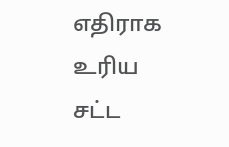எதிராக உரிய சட்ட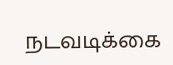நடவடிக்கை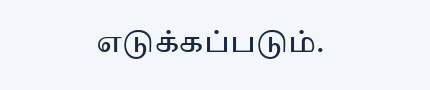எடுக்கப்படும்.